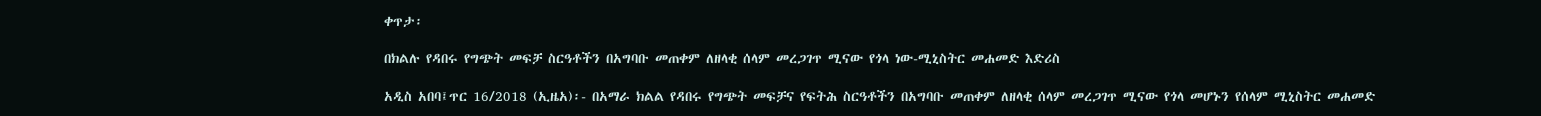ቀጥታ፡

በክልሉ የዳበሩ የግጭት መፍቻ ስርዓቶችን በአግባቡ መጠቀም ለዘላቂ ሰላም መረጋገጥ ሚናው የጎላ ነው-ሚኒስትር መሐመድ እድሪስ

አዲስ አበባ፤ጥር 16/2018 (ኢዜአ)፡- በአማራ ክልል የዳበሩ የግጭት መፍቻና የፍትሕ ስርዓቶችን በአግባቡ መጠቀም ለዘላቂ ሰላም መረጋገጥ ሚናው የጎላ መሆኑን የሰላም ሚኒስትር መሐመድ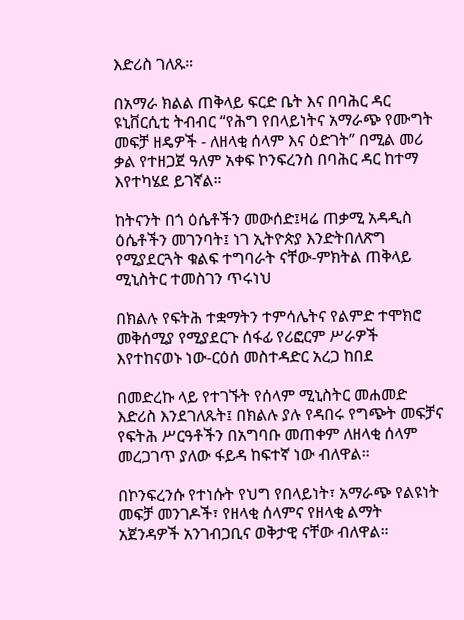እድሪስ ገለጹ።

በአማራ ክልል ጠቅላይ ፍርድ ቤት እና በባሕር ዳር ዩኒቨርሲቲ ትብብር “የሕግ የበላይነትና አማራጭ የሙግት መፍቻ ዘዴዎች - ለዘላቂ ሰላም እና ዕድገት” በሚል መሪ ቃል የተዘጋጀ ዓለም አቀፍ ኮንፍረንስ በባሕር ዳር ከተማ እየተካሄደ ይገኛል።

ከትናንት በጎ ዕሴቶችን መውሰድ፤ዛሬ ጠቃሚ አዳዲስ ዕሴቶችን መገንባት፤ ነገ ኢትዮጵያ እንድትበለጽግ የሚያደርጓት ቁልፍ ተግባራት ናቸው-ምክትል ጠቅላይ ሚኒስትር ተመስገን ጥሩነህ

በክልሉ የፍትሕ ተቋማትን ተምሳሌትና የልምድ ተሞክሮ መቅሰሚያ የሚያደርጉ ሰፋፊ የሪፎርም ሥራዎች እየተከናወኑ ነው-ርዕሰ መስተዳድር አረጋ ከበደ

በመድረኩ ላይ የተገኙት የሰላም ሚኒስትር መሐመድ እድሪስ እንደገለጹት፤ በክልሉ ያሉ የዳበሩ የግጭት መፍቻና የፍትሕ ሥርዓቶችን በአግባቡ መጠቀም ለዘላቂ ሰላም መረጋገጥ ያለው ፋይዳ ከፍተኛ ነው ብለዋል።

በኮንፍረንሱ የተነሱት የህግ የበላይነት፣ አማራጭ የልዩነት መፍቻ መንገዶች፣ የዘላቂ ሰላምና የዘላቂ ልማት አጀንዳዎች አንገብጋቢና ወቅታዊ ናቸው ብለዋል።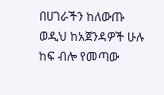በሀገራችን ከለውጡ ወዲህ ከአጀንዳዎች ሁሉ ከፍ ብሎ የመጣው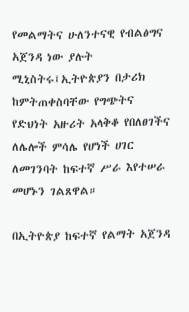የመልማትና ሁለንተናዊ የብልፅግና አጀንዳ ነው ያሉት ሚኒስትሩ፤ኢትዮጵያን በታሪክ ከምትጠቀስባቸው የግጭትና የድህነት አዙሪት አላቅቆ የበለፀገችና ለሌሎች ምሳሌ የሆነች ሀገር ለመገንባት ከፍተኛ ሥራ እየተሠራ መሆኑን ገልጸዋል።

በኢትዮጵያ ከፍተኛ የልማት አጀንዳ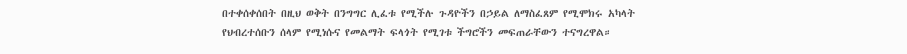በተቀሰቀሰበት በዚህ ወቅት በንግግር ሊፈቱ የሚችሉ ጉዳዮችን በኃይል ለማስፈጸም የሚሞክሩ አካላት የህብረተሰቡን ሰላም የሚነሱና የመልማት ፍላጎት የሚገቱ ችግሮችን መፍጠራቸውን ተናግረዋል።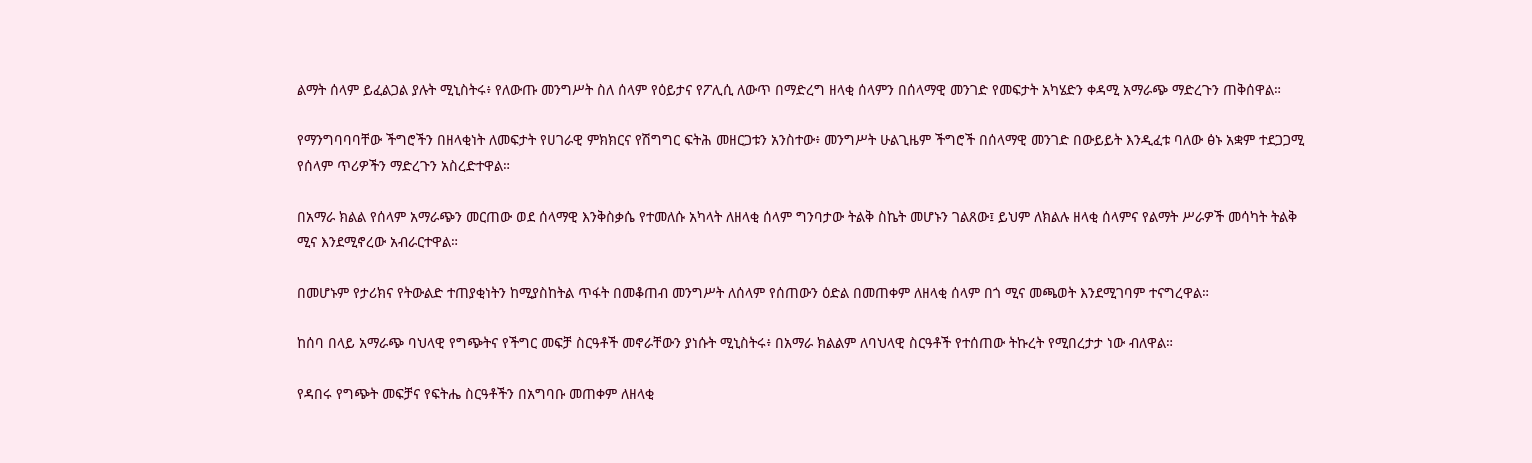ልማት ሰላም ይፈልጋል ያሉት ሚኒስትሩ፥ የለውጡ መንግሥት ስለ ሰላም የዕይታና የፖሊሲ ለውጥ በማድረግ ዘላቂ ሰላምን በሰላማዊ መንገድ የመፍታት አካሄድን ቀዳሚ አማራጭ ማድረጉን ጠቅሰዋል።

የማንግባባባቸው ችግሮችን በዘላቂነት ለመፍታት የሀገራዊ ምክክርና የሽግግር ፍትሕ መዘርጋቱን አንስተው፥ መንግሥት ሁልጊዜም ችግሮች በሰላማዊ መንገድ በውይይት እንዲፈቱ ባለው ፅኑ አቋም ተደጋጋሚ የሰላም ጥሪዎችን ማድረጉን አስረድተዋል።

በአማራ ክልል የሰላም አማራጭን መርጠው ወደ ሰላማዊ እንቅስቃሴ የተመለሱ አካላት ለዘላቂ ሰላም ግንባታው ትልቅ ስኬት መሆኑን ገልጸው፤ ይህም ለክልሉ ዘላቂ ሰላምና የልማት ሥራዎች መሳካት ትልቅ ሚና እንደሚኖረው አብራርተዋል።

በመሆኑም የታሪክና የትውልድ ተጠያቂነትን ከሚያስከትል ጥፋት በመቆጠብ መንግሥት ለሰላም የሰጠውን ዕድል በመጠቀም ለዘላቂ ሰላም በጎ ሚና መጫወት እንደሚገባም ተናግረዋል።

ከሰባ በላይ አማራጭ ባህላዊ የግጭትና የችግር መፍቻ ስርዓቶች መኖራቸውን ያነሱት ሚኒስትሩ፥ በአማራ ክልልም ለባህላዊ ስርዓቶች የተሰጠው ትኩረት የሚበረታታ ነው ብለዋል።

የዳበሩ የግጭት መፍቻና የፍትሔ ስርዓቶችን በአግባቡ መጠቀም ለዘላቂ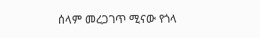ሰላም መረጋገጥ ሚናው የጎላ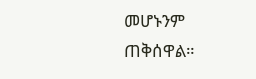መሆኑንም ጠቅሰዋል።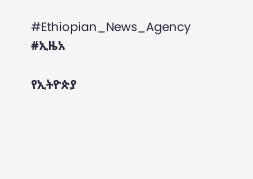#Ethiopian_News_Agency #ኢዜአ

የኢትዮጵያ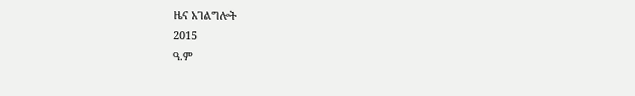ዜና አገልግሎት
2015
ዓ.ም